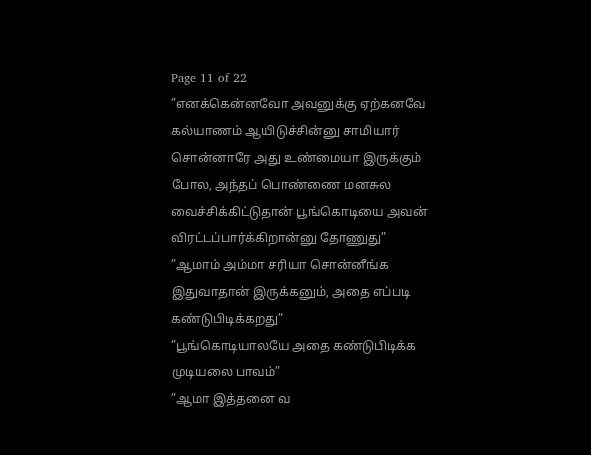Page 11 of 22
”எனக்கென்னவோ அவனுக்கு ஏற்கனவே கல்யாணம் ஆயிடுச்சின்னு சாமியார் சொன்னாரே அது உண்மையா இருக்கும் போல, அந்தப் பொண்ணை மனசுல வைச்சிக்கிட்டுதான் பூங்கொடியை அவன் விரட்டப்பார்க்கிறான்னு தோணுது”
”ஆமாம் அம்மா சரியா சொன்னீங்க இதுவாதான் இருக்கனும், அதை எப்படி கண்டுபிடிக்கறது”
”பூங்கொடியாலயே அதை கண்டுபிடிக்க முடியலை பாவம்”
”ஆமா இத்தனை வ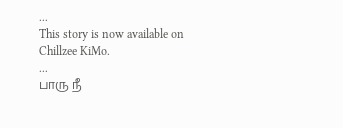...
This story is now available on Chillzee KiMo.
...
பாரு நீ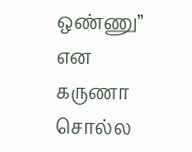ஒண்ணு” என கருணா சொல்ல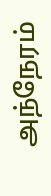அந்நேரம்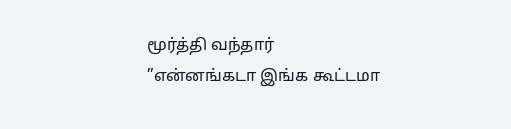மூர்த்தி வந்தார்
”என்னங்கடா இங்க கூட்டமா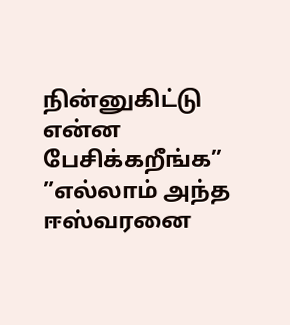நின்னுகிட்டு என்ன பேசிக்கறீங்க”
”எல்லாம் அந்த ஈஸ்வரனை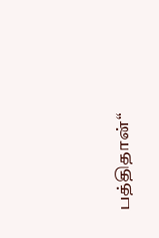பத்திதான்“